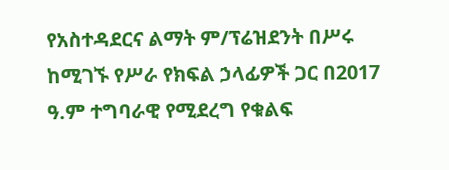የአስተዳደርና ልማት ም/ፕሬዝደንት በሥሩ ከሚገኙ የሥራ የክፍል ኃላፊዎች ጋር በ2017 ዓ.ም ተግባራዊ የሚደረግ የቁልፍ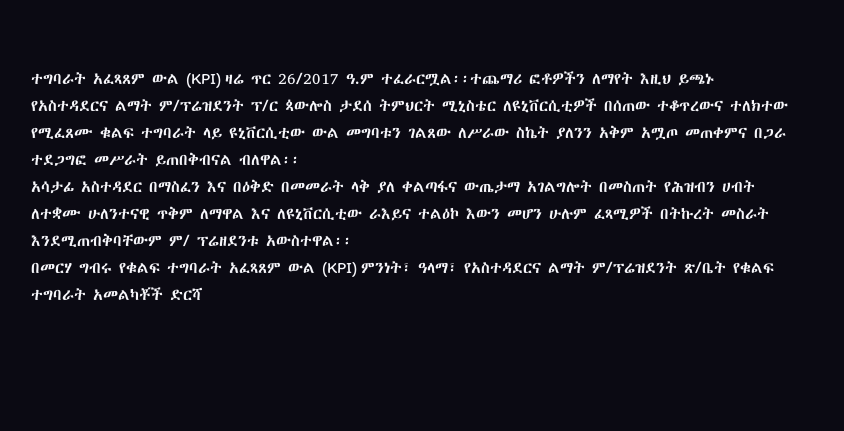ተግባራት አፈጻጸም ውል (KPI) ዛሬ ጥር 26/2017 ዓ.ም ተፈራርሟል፡፡ተጨማሪ ፎቶዎችን ለማየት እዚህ ይጫኑ
የአስተዳደርና ልማት ም/ፕሬዝደንት ፕ/ር ጳውሎስ ታደሰ ትምህርት ሚኒስቴር ለዩኒቨርሲቲዎች በሰጠው ተቆጥረውና ተለክተው የሚፈጸሙ ቁልፍ ተግባራት ላይ ዩኒቨርሲቲው ውል መግባቱን ገልጸው ለሥራው ስኬት ያለንን አቅም አሟጦ መጠቀምና በጋራ ተደጋግፎ መሥራት ይጠበቅብናል ብለዋል፡፡
አሳታፊ አስተዳደር በማስፈን እና በዕቅድ በመመራት ላቅ ያለ ቀልጣፋና ውጤታማ አገልግሎት በመስጠት የሕዝብን ሀብት ለተቋሙ ሁለንተናዊ ጥቅም ለማዋል እና ለዩኒቨርሲቲው ራእይና ተልዕኮ እውን መሆን ሁሉም ፈጻሚዎች በትኩረት መስራት እንደሚጠብቅባቸውም ም/ ፕሬዘደንቱ አውስተዋል፡፡
በመርሃ ግብሩ የቁልፍ ተግባራት አፈጻጸም ውል (KPI) ምንነት፣ ዓላማ፣ የአስተዳደርና ልማት ም/ፕሬዝደንት ጽ/ቤት የቁልፍ ተግባራት አመልካቾች ድርሻ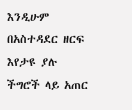እንዲሁም በአስተዳደር ዘርፍ እየታዩ ያሉ ችግሮች ላይ አጠር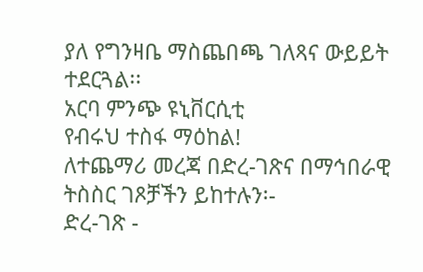ያለ የግንዛቤ ማስጨበጫ ገለጻና ውይይት ተደርጓል፡፡
አርባ ምንጭ ዩኒቨርሲቲ
የብሩህ ተስፋ ማዕከል!
ለተጨማሪ መረጃ በድረ-ገጽና በማኅበራዊ ትስስር ገጾቻችን ይከተሉን፡-
ድረ-ገጽ -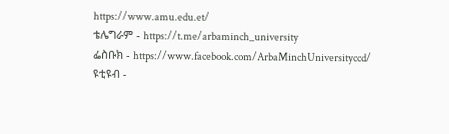https://www.amu.edu.et/
ቴሌግራም - https://t.me/arbaminch_university
ፌስቡክ - https://www.facebook.com/ArbaMinchUniversityccd/
ዩቲዩብ -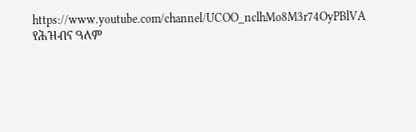https://www.youtube.com/channel/UCOO_nclhMo8M3r74OyPBlVA
የሕዝብና ዓለም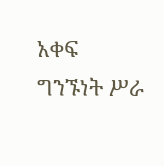አቀፍ ግንኙነት ሥራ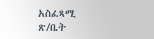አስፈጻሚ ጽ/ቤት